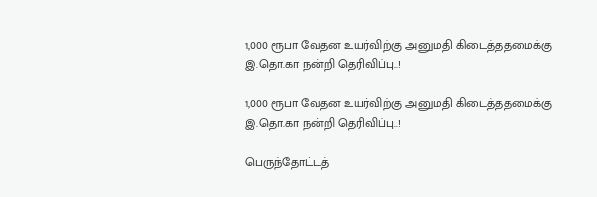1,000 ரூபா வேதன உயர்விற்கு அனுமதி கிடைத்ததமைக்கு இ.தொ.கா நன்றி தெரிவிப்பு..!

1,000 ரூபா வேதன உயர்விற்கு அனுமதி கிடைத்ததமைக்கு இ.தொ.கா நன்றி தெரிவிப்பு..!

பெருந்தோட்டத்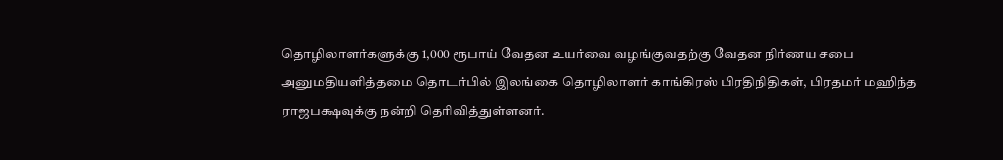தொழிலாளர்களுக்கு 1,000 ரூபாய் வேதன உயர்வை வழங்குவதற்கு வேதன நிர்ணய சபை அனுமதியளித்தமை தொடர்பில் இலங்கை தொழிலாளர் காங்கிரஸ் பிரதிநிதிகள், பிரதமர் மஹிந்த ராஜபக்ஷவுக்கு நன்றி தெரிவித்துள்ளனர்.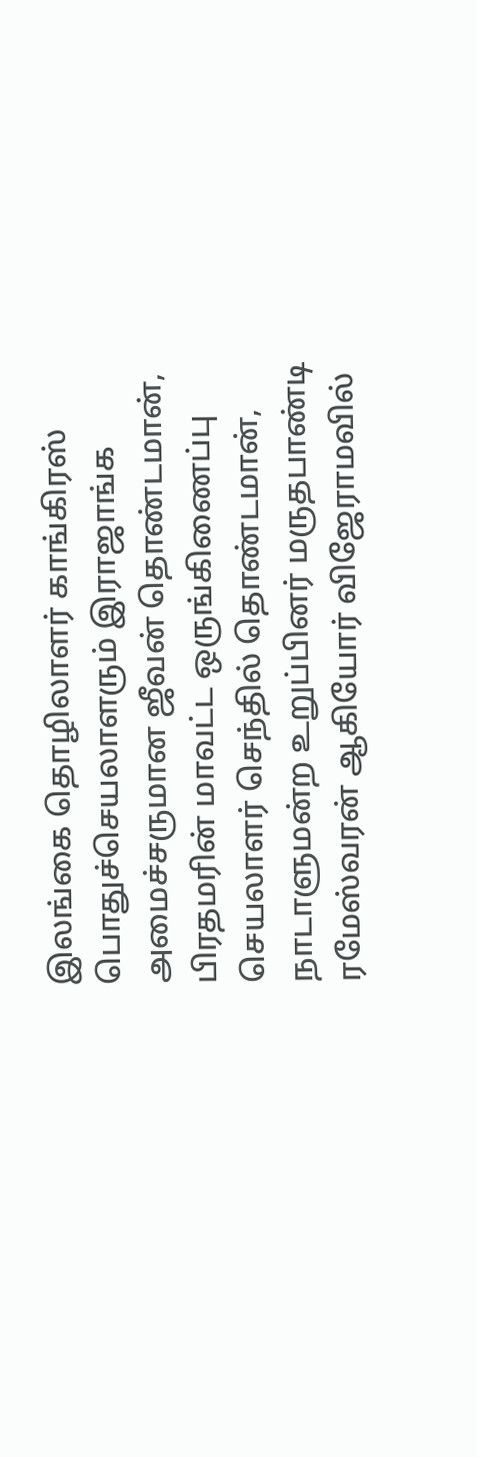இலங்கை தொழிலாளர் காங்கிரஸ் பொதுச்செயலாளரும் இராஜாங்க அமைச்சருமான ஜீவன் தொண்டமான், பிரதமரின் மாவட்ட ஒருங்கிணைப்பு செயலாளர் செந்தில் தொண்டமான், நாடாளுமன்ற உறுப்பினர் மருதபாண்டி ரமேஸ்வரன் ஆகியோர் விஜேராமவில்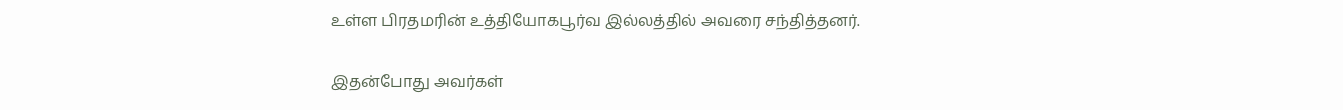உள்ள பிரதமரின் உத்தியோகபூர்வ இல்லத்தில் அவரை சந்தித்தனர்.

இதன்போது அவர்கள்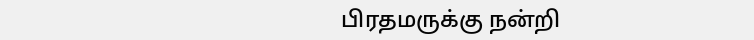பிரதமருக்கு நன்றி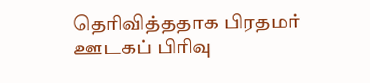தெரிவித்ததாக பிரதமர் ஊடகப் பிரிவு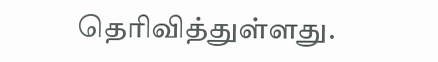தெரிவித்துள்ளது.